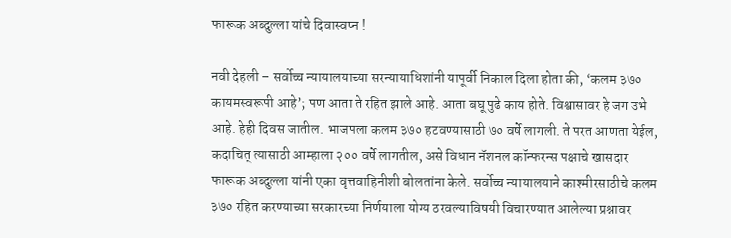फारूक अब्दुल्ला यांचे दिवास्वप्न !

नवी देहली – सर्वोच्च न्यायालयाच्या सरन्यायाधिशांनी यापूर्वी निकाल दिला होता की, ‘कलम ३७० कायमस्वरूपी आहे’; पण आता ते रहित झाले आहे. आता बघू पुढे काय होते. विश्वासावर हे जग उभे आहे. हेही दिवस जातील. भाजपला कलम ३७० हटवण्यासाठी ७० वर्षे लागली. ते परत आणता येईल, कदाचित् त्यासाठी आम्हाला २०० वर्षे लागतील, असे विधान नॅशनल कॉन्फरन्स पक्षाचे खासदार फारूक अब्दुल्ला यांनी एका वृत्तवाहिनीशी बोलतांना केले. सर्वोच्च न्यायालयाने काश्मीरसाठीचे कलम ३७० रहित करण्याच्या सरकारच्या निर्णयाला योग्य ठरवल्याविषयी विचारण्यात आलेल्या प्रश्नावर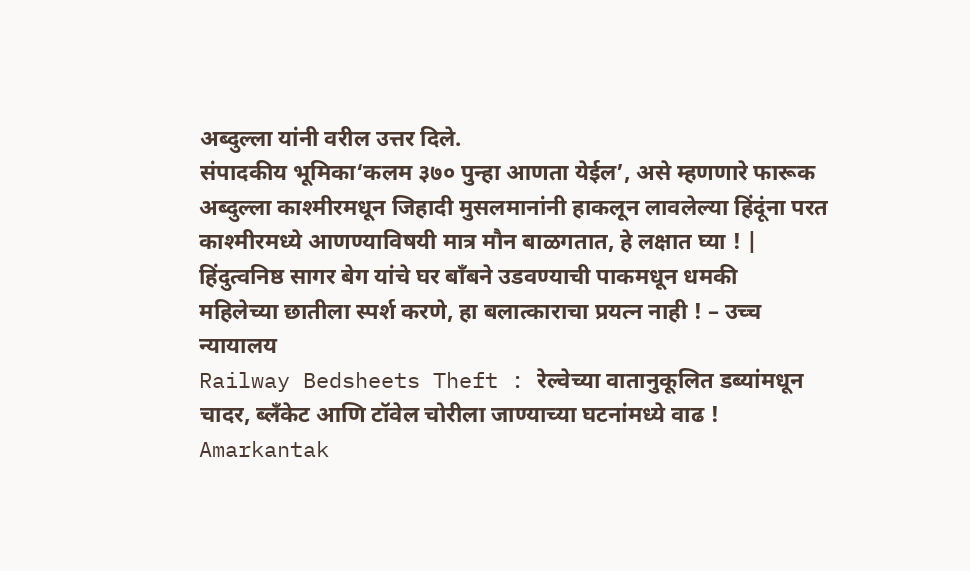अब्दुल्ला यांनी वरील उत्तर दिले.
संपादकीय भूमिका‘कलम ३७० पुन्हा आणता येईल’, असे म्हणणारे फारूक अब्दुल्ला काश्मीरमधून जिहादी मुसलमानांनी हाकलून लावलेल्या हिंदूंना परत काश्मीरमध्ये आणण्याविषयी मात्र मौन बाळगतात, हे लक्षात घ्या ! |
हिंदुत्वनिष्ठ सागर बेग यांचे घर बाँबने उडवण्याची पाकमधून धमकी
महिलेच्या छातीला स्पर्श करणे, हा बलात्काराचा प्रयत्न नाही ! – उच्च न्यायालय
Railway Bedsheets Theft : रेल्वेच्या वातानुकूलित डब्यांमधून चादर, ब्लँकेट आणि टॉवेल चोरीला जाण्याच्या घटनांमध्ये वाढ !
Amarkantak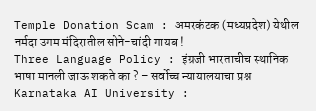Temple Donation Scam : अमरकंटक (मध्यप्रदेश) येथील नर्मदा उगम मंदिरातील सोने-चांदी गायब !
Three Language Policy : इंग्रजी भारताचीच स्थानिक भाषा मानली जाऊ शकते का ? – सर्वोच्च न्यायालयाचा प्रश्न
Karnataka AI University :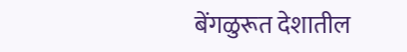बेंगळुरूत देशातील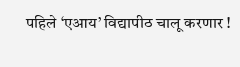पहिले ‘एआय’ विद्यापीठ चालू करणार !